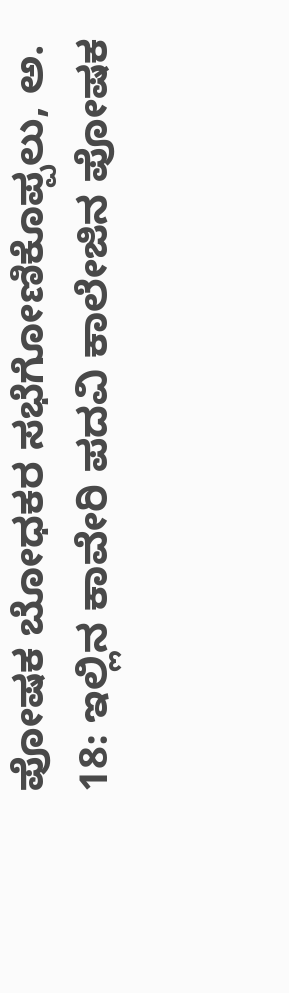ಪೋಷಕ ಬೋಧಕರ ಸಭೆಗೋಣಿಕೊಪ್ಪಲು, ಅ. 18: ಇಲ್ಲಿನ ಕಾವೇರಿ ಪದವಿ ಕಾಲೇಜಿನ ಪೋಷಕ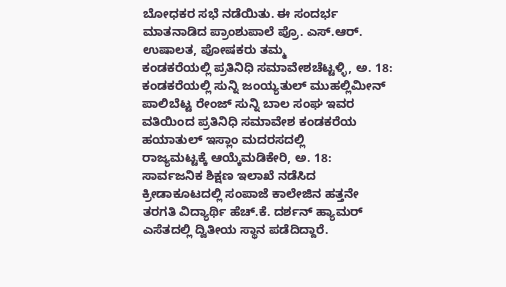ಬೋಧಕರ ಸಭೆ ನಡೆಯಿತು. ಈ ಸಂದರ್ಭ ಮಾತನಾಡಿದ ಪ್ರಾಂಶುಪಾಲೆ ಪ್ರೊ. ಎಸ್.ಆರ್. ಉಷಾಲತ, ಪೋಷಕರು ತಮ್ಮ
ಕಂಡಕರೆಯಲ್ಲಿ ಪ್ರತಿನಿಧಿ ಸಮಾವೇಶಚೆಟ್ಟಳ್ಳಿ, ಅ. 18: ಕಂಡಕರೆಯಲ್ಲಿ ಸುನ್ನಿ ಜಂಯ್ಯತುಲ್ ಮುಹಲ್ಲಿಮೀನ್ ಪಾಲಿಬೆಟ್ಟ ರೇಂಜ್ ಸುನ್ನಿ ಬಾಲ ಸಂಘ ಇವರ ವತಿಯಿಂದ ಪ್ರತಿನಿಧಿ ಸಮಾವೇಶ ಕಂಡಕರೆಯ ಹಯಾತುಲ್ ಇಸ್ಲಾಂ ಮದರಸದಲ್ಲಿ
ರಾಜ್ಯಮಟ್ಟಕ್ಕೆ ಆಯ್ಕೆಮಡಿಕೇರಿ, ಅ. 18: ಸಾರ್ವಜನಿಕ ಶಿಕ್ಷಣ ಇಲಾಖೆ ನಡೆಸಿದ ಕ್ರೀಡಾಕೂಟದಲ್ಲಿ ಸಂಪಾಜೆ ಕಾಲೇಜಿನ ಹತ್ತನೇ ತರಗತಿ ವಿದ್ಯಾರ್ಥಿ ಹೆಚ್.ಕೆ. ದರ್ಶನ್ ಹ್ಯಾಮರ್ ಎಸೆತದಲ್ಲಿ ದ್ವಿತೀಯ ಸ್ಥಾನ ಪಡೆದಿದ್ದಾರೆ.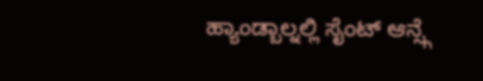ಹ್ಯಾಂಡ್ಬಾಲ್ನಲ್ಲಿ ಸೈಂಟ್ ಆನ್ಸ್ಗೆ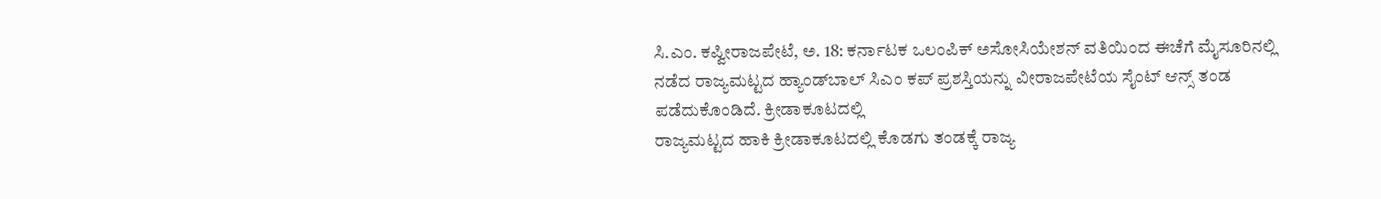ಸಿ.ಎಂ. ಕಪ್ವೀರಾಜಪೇಟೆ, ಅ. 18: ಕರ್ನಾಟಕ ಒಲಂಪಿಕ್ ಅಸೋಸಿಯೇಶನ್ ವತಿಯಿಂದ ಈಚೆಗೆ ಮೈಸೂರಿನಲ್ಲಿ ನಡೆದ ರಾಜ್ಯಮಟ್ಟದ ಹ್ಯಾಂಡ್‍ಬಾಲ್ ಸಿಎಂ ಕಪ್ ಪ್ರಶಸ್ತಿಯನ್ನು ವೀರಾಜಪೇಟೆಯ ಸೈಂಟ್ ಆನ್ಸ್ ತಂಡ ಪಡೆದುಕೊಂಡಿದೆ. ಕ್ರೀಡಾಕೂಟದಲ್ಲಿ
ರಾಜ್ಯಮಟ್ಟದ ಹಾಕಿ ಕ್ರೀಡಾಕೂಟದಲ್ಲಿ ಕೊಡಗು ತಂಡಕ್ಕೆ ರಾಜ್ಯ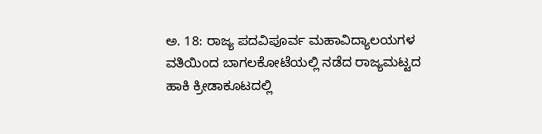ಅ. 18: ರಾಜ್ಯ ಪದವಿಪೂರ್ವ ಮಹಾವಿದ್ಯಾಲಯಗಳ ವತಿಯಿಂದ ಬಾಗಲಕೋಟೆಯಲ್ಲಿ ನಡೆದ ರಾಜ್ಯಮಟ್ಟದ ಹಾಕಿ ಕ್ರೀಡಾಕೂಟದಲ್ಲಿ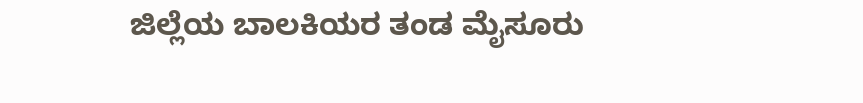ಜಿಲ್ಲೆಯ ಬಾಲಕಿಯರ ತಂಡ ಮೈಸೂರು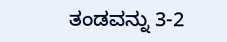ತಂಡವನ್ನು 3-2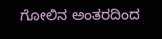ಗೋಲಿನ ಅಂತರದಿಂದ